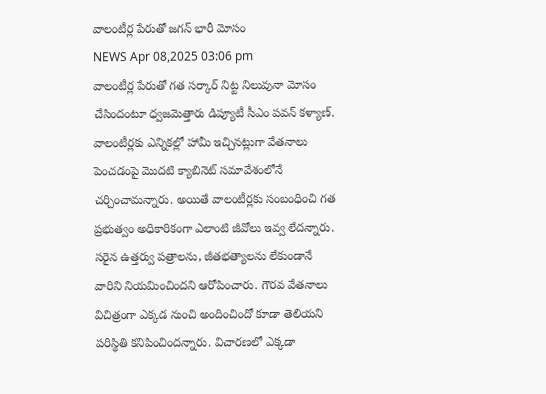వాలంటీర్ల పేరుతో జగన్ భారీ మోసం
NEWS Apr 08,2025 03:06 pm
వాలంటీర్ల పేరుతో గత సర్కార్ నిట్ట నిలువునా మోసం చేసిందంటూ ధ్వజమెత్తారు డిప్యూటీ సీఎం పవన్ కళ్యాణ్. వాలంటీర్లకు ఎన్నికల్లో హామీ ఇచ్చినట్లుగా వేతనాలు పెంచడంపై మొదటి క్యాబినెట్ సమావేశంలోనే చర్చించామన్నారు. అయితే వాలంటీర్లకు సంబంధించి గత ప్రభుత్వం అధికారికంగా ఎలాంటి జీవోలు ఇవ్వ లేదన్నారు. సరైన ఉత్తర్వు పత్రాలను, జీతభత్యాలను లేకుండానే వారిని నియమించిందని ఆరోపించారు. గౌరవ వేతనాలు విచిత్రంగా ఎక్కడ నుంచి అందించిందో కూడా తెలియని పరిస్థితి కనిపించిందన్నారు. విచారణలో ఎక్కడా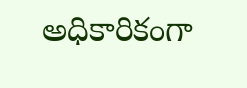అధికారికంగా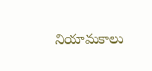నియామకాలు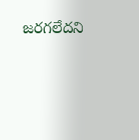జరగలేదని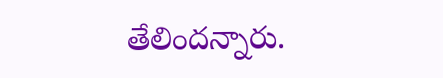తేలిందన్నారు.